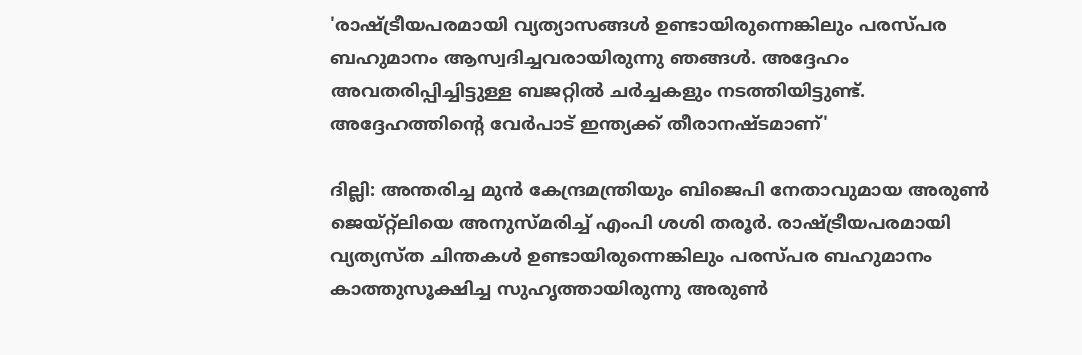'രാഷ്ട്രീയപരമായി വ്യത്യാസങ്ങള്‍ ഉണ്ടായിരുന്നെങ്കിലും പരസ്പര ബഹുമാനം ആസ്വദിച്ചവരായിരുന്നു ഞങ്ങള്‍. അദ്ദേഹം അവതരിപ്പിച്ചിട്ടുള്ള ബജറ്റില്‍ ചര്‍ച്ചകളും നടത്തിയിട്ടുണ്ട്. അദ്ദേഹത്തിന്‍റെ വേര്‍പാട് ഇന്ത്യക്ക് തീരാനഷ്ടമാണ്'

ദില്ലി: അന്തരിച്ച മുന്‍ കേന്ദ്രമന്ത്രിയും ബിജെപി നേതാവുമായ അരുണ്‍ ജെയ്റ്റ്‍ലിയെ അനുസ്മരിച്ച് എംപി ശശി തരൂര്‍. രാഷ്ട്രീയപരമായി വ്യത്യസ്ത ചിന്തകള്‍ ഉണ്ടായിരുന്നെങ്കിലും പരസ്പര ബഹുമാനം കാത്തുസൂക്ഷിച്ച സുഹൃത്തായിരുന്നു അരുണ്‍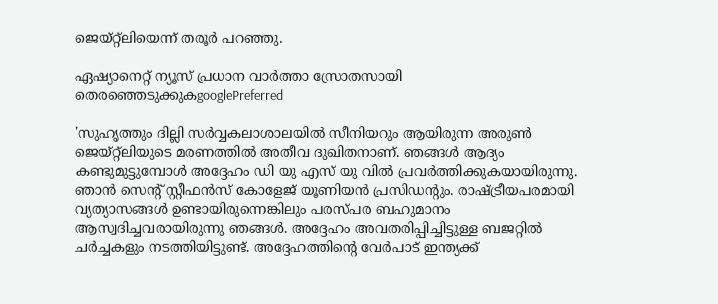ജെയ്‍റ്റ്‍ലിയെന്ന് തരൂര്‍ പറഞ്ഞു.

ഏഷ്യാനെറ്റ് ന്യൂസ് പ്രധാന വാർത്താ സ്രോതസായി തെരഞ്ഞെടുക്കുകgooglePreferred

'സുഹൃത്തും ദില്ലി സര്‍വ്വകലാശാലയില്‍ സീനിയറും ആയിരുന്ന അരുണ്‍ ജെയ്‍റ്റ്‍ലിയുടെ മരണത്തില്‍ അതീവ ദുഖിതനാണ്. ഞങ്ങള്‍ ആദ്യം കണ്ടുമുട്ടുമ്പോള്‍ അദ്ദേഹം ഡി യു എസ് യു വില്‍ പ്രവര്‍ത്തിക്കുകയായിരുന്നു. ഞാന്‍ സെന്‍റ് സ്റ്റീഫന്‍സ് കോളേജ് യൂണിയന്‍ പ്രസിഡന്‍റും. രാഷ്ട്രീയപരമായി വ്യത്യാസങ്ങള്‍ ഉണ്ടായിരുന്നെങ്കിലും പരസ്പര ബഹുമാനം ആസ്വദിച്ചവരായിരുന്നു ഞങ്ങള്‍. അദ്ദേഹം അവതരിപ്പിച്ചിട്ടുള്ള ബജറ്റില്‍ ചര്‍ച്ചകളും നടത്തിയിട്ടുണ്ട്. അദ്ദേഹത്തിന്‍റെ വേര്‍പാട് ഇന്ത്യക്ക്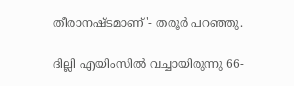തീരാനഷ്ടമാണ്'- തരൂര്‍ പറഞ്ഞു.

ദില്ലി എയിംസില്‍ വച്ചായിരുന്നു 66-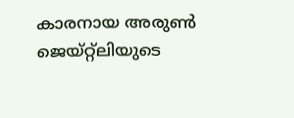കാരനായ അരുണ്‍‍ ജെയ്റ്റ്‍ലിയുടെ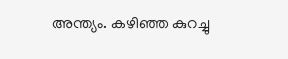അന്ത്യം. കഴിഞ്ഞ കുറച്ചു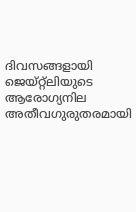ദിവസങ്ങളായി ജെയ്റ്റ്ലിയുടെ ആരോഗ്യനില അതീവഗുരുതരമായി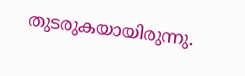തുടരുകയായിരുന്നു.